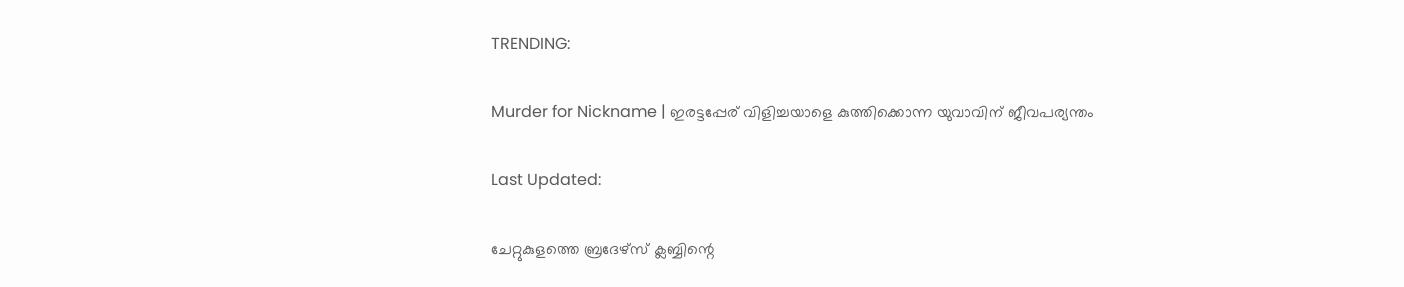TRENDING:

Murder for Nickname | ഇരട്ടപ്പേര് വിളിച്ചയാളെ കുത്തിക്കൊന്ന യുവാവിന് ജീവപര്യന്തം

Last Updated:

ചേറ്റുകുളത്തെ ബ്രദേഴ്സ് ക്ലബ്ബിന്റെ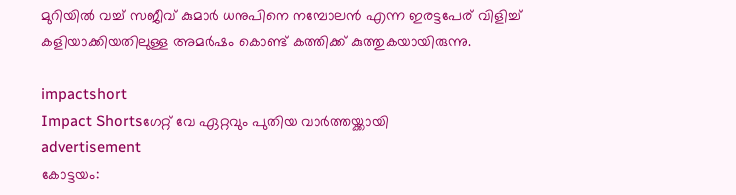മുറിയിൽ വച്ച് സജീവ് കുമാർ ധനുപിനെ നമ്പോലൻ എന്ന ഇരട്ടപേര് വിളിച്ച് കളിയാക്കിയതിലുള്ള അമർഷം കൊണ്ട് കത്തിക്ക് കുത്തുകയായിരുന്നു.

impactshort
Impact Shortsഗേറ്റ് വേ ഏറ്റവും പുതിയ വാർത്തയ്ക്കായി
advertisement
കോട്ടയം: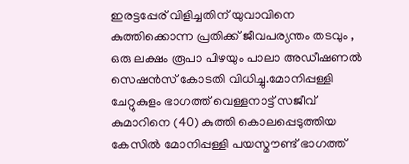ഇരട്ടപ്പേര് വിളിച്ചതിന് യുവാവിനെ കുത്തിക്കൊന്ന പ്രതിക്ക് ജീവപര്യന്തം തടവും , ഒരു ലക്ഷം രൂപാ പിഴയും പാലാ അഡീഷണൽ സെഷൻസ് കോടതി വിധിച്ചു.മോനിപ്പള്ളി ചേറ്റുകുളം ഭാഗത്ത് വെള്ളനാട്ട് സജീവ് കുമാറിനെ (40) കുത്തി കൊലപ്പെടുത്തിയ കേസിൽ മോനിപ്പള്ളി പയസ്മൗണ്ട് ഭാഗത്ത്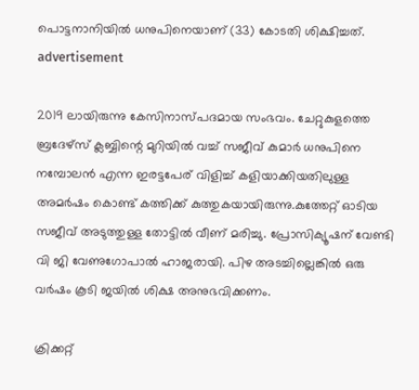പൊട്ടനാനിയിൽ ധനുപിനെയാണ് (33) കോടതി ശിക്ഷിച്ചത്.
advertisement

2019 ലായിരുന്നു കേസിനാസ്പദമായ സംഭവം. ചേറ്റുകുളത്തെ ബ്രദേഴ്സ് ക്ലബ്ബിന്റെ മുറിയിൽ വച്ച് സജീവ് കുമാർ ധനുപിനെ നമ്പോലൻ എന്ന ഇരട്ടപേര് വിളിച്ച് കളിയാക്കിയതിലുള്ള അമർഷം കൊണ്ട് കത്തിക്ക് കുത്തുകയായിരുന്നു.കുത്തേറ്റ് ഓടിയ സജീവ് അടുത്തുള്ള തോട്ടിൽ വീണ് മരിച്ചു. പ്രോസിക്യൂഷന് വേണ്ടി വി ജി വേണുഗോപാൽ ഹാജരായി. പിഴ അടച്ചില്ലെങ്കിൽ ഒരു വർഷം കൂടി ജയിൽ ശിക്ഷ അനുഭവിക്കണം.

ക്രിക്കറ്റ്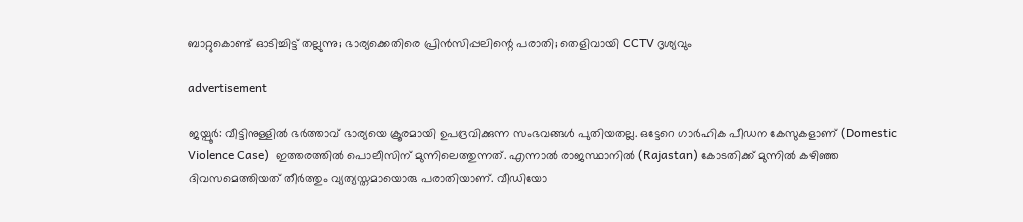ബാറ്റുകൊണ്ട് ഓടിച്ചിട്ട് തല്ലുന്നു; ഭാര്യക്കെതിരെ പ്രിൻസിപ്പലിന്റെ പരാതി; തെളിവായി CCTV ദൃശ്യവും

advertisement

ജയ്പൂര്‍: വീട്ടിനുള്ളിൽ ഭര്‍ത്താവ് ഭാര്യയെ ക്രൂരമായി ഉപദ്രവിക്കുന്ന സംഭവങ്ങൾ പുതിയതല്ല. ഒട്ടേറെ ഗാര്‍ഹിക പീഡന കേസുകളാണ് (Domestic Violence Case)  ഇത്തരത്തിൽ പൊലീസിന് മുന്നിലെത്തുന്നത്. എന്നാൽ രാജസ്ഥാനിൽ (Rajastan) കോടതിക്ക് മുന്നില്‍ കഴിഞ്ഞ ദിവസമെത്തിയത് തീര്‍ത്തും വ്യത്യസ്തമായൊരു പരാതിയാണ്. വീഡിയോ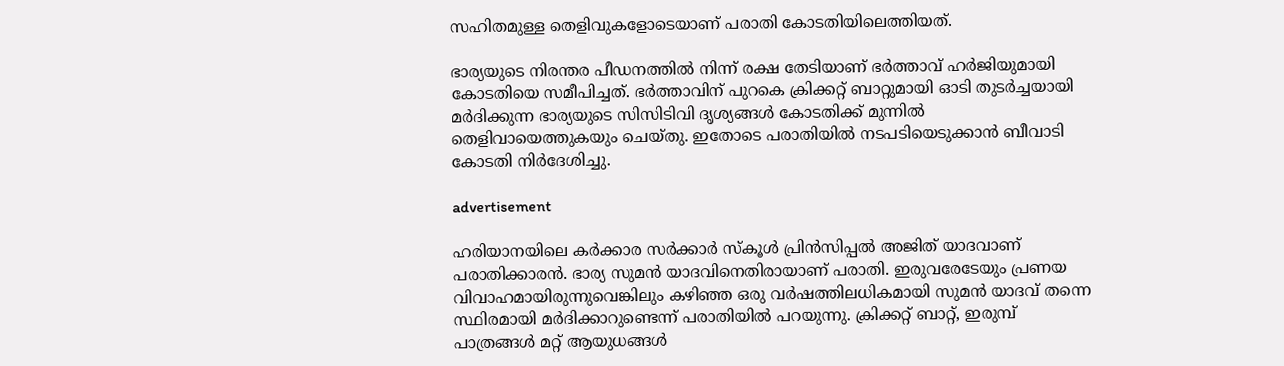സഹിതമുള്ള തെളിവുകളോടെയാണ് പരാതി കോടതിയിലെത്തിയത്.

ഭാര്യയുടെ നിരന്തര പീഡനത്തില്‍ നിന്ന് രക്ഷ തേടിയാണ് ഭർത്താവ് ഹർജിയുമായി കോടതിയെ സമീപിച്ചത്. ഭര്‍ത്താവിന് പുറകെ ക്രിക്കറ്റ് ബാറ്റുമായി ഓടി തുടര്‍ച്ചയായി മര്‍ദിക്കുന്ന ഭാര്യയുടെ സിസിടിവി ദൃശ്യങ്ങൾ കോടതിക്ക് മുന്നില്‍ തെളിവായെത്തുകയും ചെയ്തു. ഇതോടെ പരാതിയില്‍‌ നടപടിയെടുക്കാന്‍ ബീവാടി കോടതി നിര്‍ദേശിച്ചു.

advertisement

ഹരിയാനയിലെ കര്‍ക്കാര സര്‍ക്കാര്‍ സ്‌കൂള്‍ പ്രിന്‍സിപ്പല്‍ അജിത് യാദവാണ് പരാതിക്കാരന്‍. ഭാര്യ സുമന്‍ യാദവിനെതിരായാണ് പരാതി. ഇരുവരേടേയും പ്രണയ വിവാഹമായിരുന്നുവെങ്കിലും കഴിഞ്ഞ ഒരു വര്‍ഷത്തിലധികമായി സുമന്‍ യാദവ് തന്നെ സ്ഥിരമായി മർദിക്കാറുണ്ടെന്ന് പരാതിയില്‍ പറയുന്നു. ക്രിക്കറ്റ് ബാറ്റ്, ഇരുമ്പ് പാത്രങ്ങള്‍ മറ്റ് ആയുധങ്ങള്‍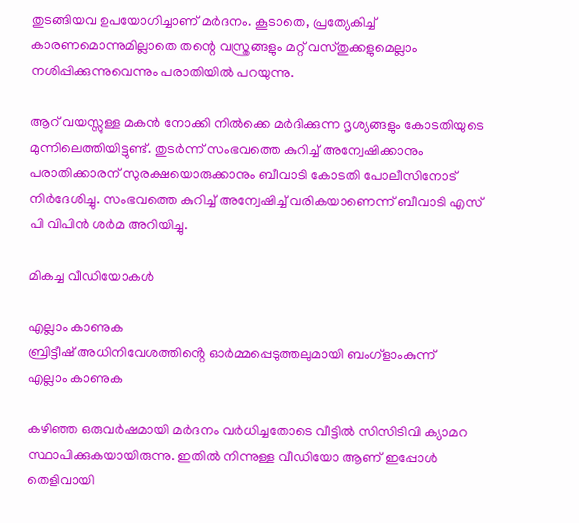തുടങ്ങിയവ ഉപയോഗിച്ചാണ് മർദനം. കൂടാതെ, പ്രത്യേകിച്ച് കാരണമൊന്നുമില്ലാതെ തന്റെ വസ്ത്രങ്ങളും മറ്റ് വസ്തുക്കളുമെല്ലാം നശിപ്പിക്കുന്നുവെന്നും പരാതിയില്‍ പറയുന്നു.

ആറ് വയസ്സുള്ള മകന്‍ നോക്കി നില്‍ക്കെ മര്‍ദിക്കുന്ന ദൃശ്യങ്ങളും കോടതിയുടെ മുന്നിലെത്തിയിട്ടുണ്ട്. തുടര്‍ന്ന് സംഭവത്തെ കുറിച്ച് അന്വേഷിക്കാനും പരാതിക്കാരന് സുരക്ഷയൊരുക്കാനും ബീവാടി കോടതി പോലീസിനോട് നിര്‍ദേശിച്ചു. സംഭവത്തെ കുറിച്ച് അന്വേഷിച്ച് വരികയാണെന്ന് ബീവാടി എസ് പി വിപിന്‍ ശര്‍മ അറിയിച്ചു.

മികച്ച വീഡിയോകൾ

എല്ലാം കാണുക
ബ്രിട്ടീഷ് അധിനിവേശത്തിൻ്റെ ഓർമ്മപ്പെടുത്തലുമായി ബംഗ്ളാംകുന്ന്
എല്ലാം കാണുക

കഴിഞ്ഞ ഒരുവര്‍ഷമായി മര്‍ദനം വര്‍ധിച്ചതോടെ വീട്ടില്‍ സിസിടിവി ക്യാമറ സ്ഥാപിക്കുകയായിരുന്നു. ഇതില്‍ നിന്നുള്ള വീഡിയോ ആണ് ഇപ്പോള്‍ തെളിവായി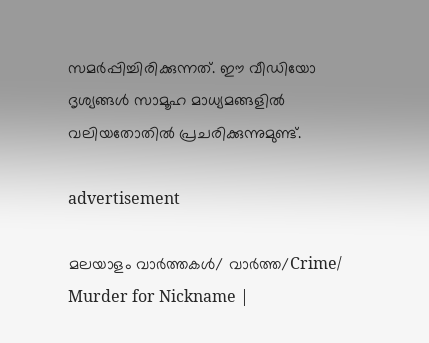സമർപ്പിച്ചിരിക്കുന്നത്. ഈ വീഡിയോ ദൃശ്യങ്ങള്‍ സാമൂഹ മാധ്യമങ്ങളില്‍ വലിയതോതില്‍ പ്രചരിക്കുന്നുമുണ്ട്.

advertisement

മലയാളം വാർത്തകൾ/ വാർത്ത/Crime/
Murder for Nickname |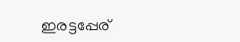ഇരട്ടപ്പേര്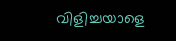വിളിച്ചയാളെ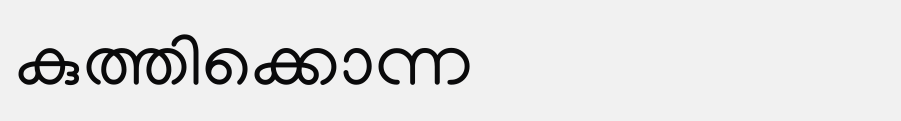കുത്തിക്കൊന്ന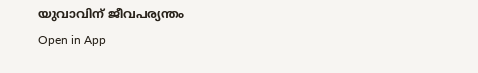യുവാവിന് ജീവപര്യന്തം
Open in App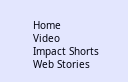Home
Video
Impact Shorts
Web Stories